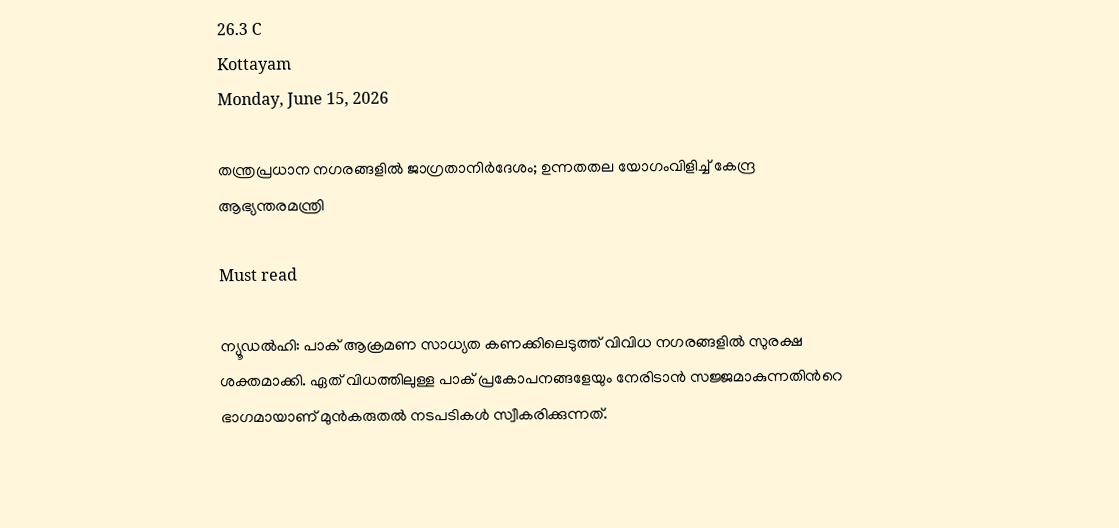26.3 C
Kottayam
Monday, June 15, 2026

തന്ത്രപ്രധാന നഗരങ്ങളിൽ ജാഗ്രതാനിർദേശം; ഉന്നതതല യോഗംവിളിച്ച് കേന്ദ്ര ആഭ്യന്തരമന്ത്രി

Must read

ന്യൂഡൽഹി: പാക് ആക്രമണ സാധ്യത കണക്കിലെടുത്ത് വിവിധ നഗരങ്ങളിൽ സുരക്ഷ ശക്തമാക്കി. ഏത് വിധത്തിലുള്ള പാക് പ്രകോപനങ്ങളേയും നേരിടാൻ സജ്ജമാകുന്നതിന്‍റെ ഭാഗമായാണ് മുൻകരുതൽ നടപടികൾ സ്വീകരിക്കുന്നത്.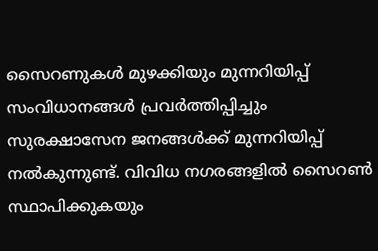സൈറണുകൾ മുഴക്കിയും മുന്നറിയിപ്പ് സംവിധാനങ്ങൾ പ്രവർത്തിപ്പിച്ചും സുരക്ഷാസേന ജനങ്ങൾക്ക് മുന്നറിയിപ്പ് നൽകുന്നുണ്ട്. വിവിധ നഗരങ്ങളിൽ സൈറൺ സ്ഥാപിക്കുകയും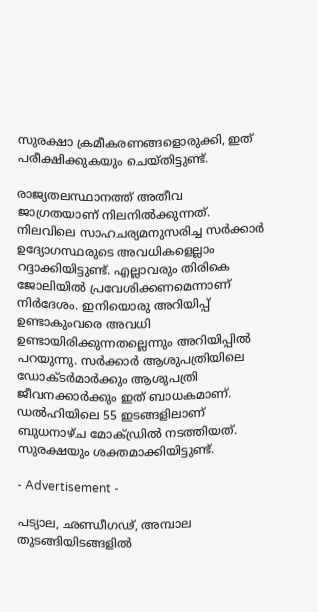സുരക്ഷാ ക്രമീകരണങ്ങളൊരുക്കി, ഇത് പരീക്ഷിക്കുകയും ചെയ്തിട്ടുണ്ട്.

രാജ്യതലസ്ഥാനത്ത് അതീവ ജാഗ്രതയാണ് നിലനിൽക്കുന്നത്. നിലവിലെ സാഹചര്യമനുസരിച്ച സർക്കാർ ഉദ്യോഗസ്ഥരുടെ അവധികളെല്ലാം റദ്ദാക്കിയിട്ടുണ്ട്. എല്ലാവരും തിരികെ ജോലിയിൽ പ്രവേശിക്കണമെന്നാണ് നിർദേശം. ഇനിയൊരു അറിയിപ്പ് ഉണ്ടാകുംവരെ അവധി ഉണ്ടായിരിക്കുന്നതല്ലെന്നും അറിയിപ്പിൽ പറയുന്നു. സർക്കാർ ആശുപത്രിയിലെ ഡോക്ടർമാർക്കും ആശുപത്രി ജീവനക്കാർക്കും ഇത് ബാധകമാണ്. ഡൽഹിയിലെ 55 ഇടങ്ങളിലാണ് ബുധനാഴ്ച മോക്ഡ്രിൽ നടത്തിയത്. സുരക്ഷയും ശക്തമാക്കിയിട്ടുണ്ട്.

- Advertisement -

പട്യാല, ഛണ്ഡീഗഢ്, അമ്പാല തുടങ്ങിയിടങ്ങളിൽ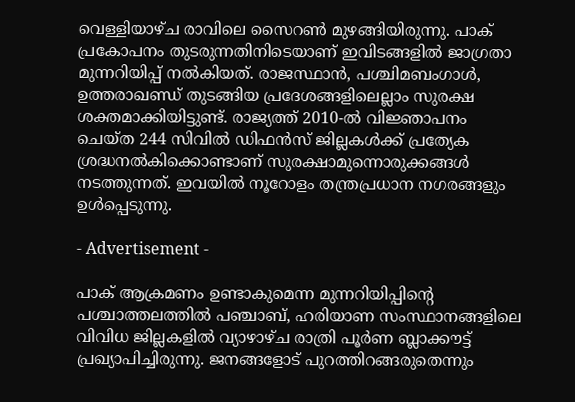വെള്ളിയാഴ്ച രാവിലെ സൈറൺ മുഴങ്ങിയിരുന്നു. പാക് പ്രകോപനം തുടരുന്നതിനിടെയാണ് ഇവിടങ്ങളിൽ ജാഗ്രതാ മുന്നറിയിപ്പ് നൽകിയത്. രാജസ്ഥാൻ, പശ്ചിമബംഗാൾ, ഉത്തരാഖണ്ഡ് തുടങ്ങിയ പ്രദേശങ്ങളിലെല്ലാം സുരക്ഷ ശക്തമാക്കിയിട്ടുണ്ട്. രാജ്യത്ത് 2010-ൽ വിജ്ഞാപനം ചെയ്ത 244 സിവിൽ ഡിഫൻസ് ജില്ലകൾക്ക് പ്രത്യേക ശ്രദ്ധനൽകിക്കൊണ്ടാണ് സുരക്ഷാമുന്നൊരുക്കങ്ങൾ നടത്തുന്നത്. ഇവയിൽ നൂറോളം തന്ത്രപ്രധാന നഗരങ്ങളും ഉൾപ്പെടുന്നു.

- Advertisement -

പാക് ആക്രമണം ഉണ്ടാകുമെന്ന മുന്നറിയിപ്പിന്റെ പശ്ചാത്തലത്തിൽ പഞ്ചാബ്, ഹരിയാണ സംസ്ഥാനങ്ങളിലെ വിവിധ ജില്ലകളിൽ വ്യാഴാഴ്ച രാത്രി പൂർണ ബ്ലാക്കൗട്ട് പ്രഖ്യാപിച്ചിരുന്നു. ജനങ്ങളോട് പുറത്തിറങ്ങരുതെന്നും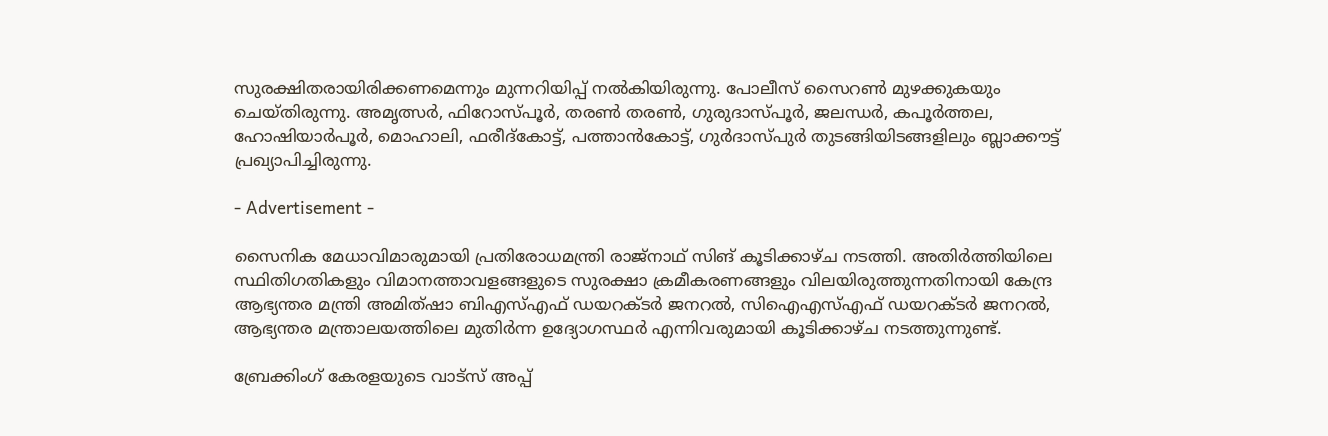സുരക്ഷിതരായിരിക്കണമെന്നും മുന്നറിയിപ്പ് നൽകിയിരുന്നു. പോലീസ് സൈറൺ മുഴക്കുകയും ചെയ്തിരുന്നു. അമൃത്സർ, ഫിറോസ്പൂർ, തരൺ തരൺ, ഗുരുദാസ്പൂർ, ജലന്ധർ, കപൂർത്തല, ഹോഷിയാർപൂർ, മൊഹാലി, ഫരീദ്കോട്ട്, പത്താൻകോട്ട്, ഗുർദാസ്പുർ തുടങ്ങിയിടങ്ങളിലും ബ്ലാക്കൗട്ട് പ്രഖ്യാപിച്ചിരുന്നു.

- Advertisement -

സൈനിക മേധാവിമാരുമായി പ്രതിരോധമന്ത്രി രാജ്നാഥ് സിങ് കൂടിക്കാഴ്ച നടത്തി. അതിര്‍ത്തിയിലെ സ്ഥിതിഗതികളും വിമാനത്താവളങ്ങളുടെ സുരക്ഷാ ക്രമീകരണങ്ങളും വിലയിരുത്തുന്നതിനായി കേന്ദ്ര ആഭ്യന്തര മന്ത്രി അമിത്ഷാ ബിഎസ്എഫ് ഡയറക്ടര്‍ ജനറല്‍, സിഐഎസ്എഫ് ഡയറക്ടര്‍ ജനറല്‍, ആഭ്യന്തര മന്ത്രാലയത്തിലെ മുതിര്‍ന്ന ഉദ്യോഗസ്ഥര്‍ എന്നിവരുമായി കൂടിക്കാഴ്ച നടത്തുന്നുണ്ട്.

ബ്രേക്കിംഗ് കേരളയുടെ വാട്സ് അപ്പ്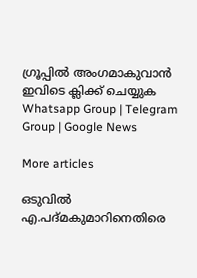ഗ്രൂപ്പിൽ അംഗമാകുവാൻ ഇവിടെ ക്ലിക്ക് ചെയ്യുക Whatsapp Group | Telegram Group | Google News

More articles

ഒടുവിൽ എ.പദ്മകുമാറിനെതിരെ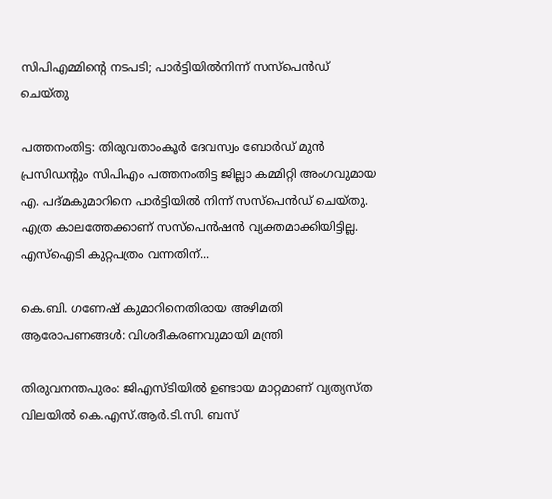സിപിഎമ്മിന്റെ നടപടി; പാർട്ടിയിൽനിന്ന് സസ്‌പെൻഡ് ചെയ്തു

പത്തനംതിട്ട: തിരുവതാംകൂർ ദേവസ്വം ബോർഡ് മുൻ പ്രസിഡന്റും സിപിഎം പത്തനംതിട്ട ജില്ലാ കമ്മിറ്റി അംഗവുമായ എ. പദ്മകുമാറിനെ പാർട്ടിയിൽ നിന്ന് സസ്പെൻഡ് ചെയ്തു. എത്ര കാലത്തേക്കാണ് സസ്‌പെൻഷൻ വ്യക്തമാക്കിയിട്ടില്ല. എസ്‌ഐടി കുറ്റപത്രം വന്നതിന്...

കെ.ബി. ഗണേഷ് കുമാറിനെതിരായ അഴിമതി ആരോപണങ്ങൾ: വിശദീകരണവുമായി മന്ത്രി

തിരുവനന്തപുരം: ജിഎസ്ടിയിൽ ഉണ്ടായ മാറ്റമാണ് വ്യത്യസ്ത വിലയിൽ കെ.എസ്.ആർ.ടി.സി. ബസ്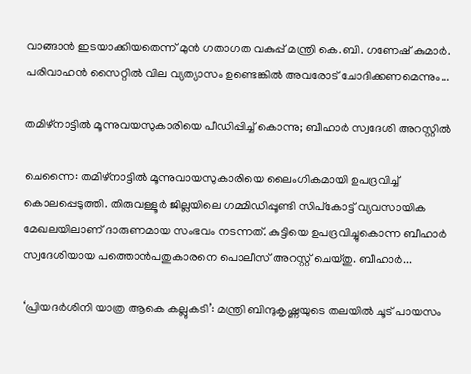വാങ്ങാൻ ഇടയാക്കിയതെന്ന്‌ മുൻ ഗതാഗത വകുപ്പ്‌ മന്ത്രി കെ.ബി. ഗണേഷ് കുമാർ. പരിവാഹൻ സൈറ്റിൽ വില വ്യത്യാസം ഉണ്ടെങ്കിൽ അവരോട് ചോദിക്കണമെന്നും...

തമിഴ്‌നാട്ടിൽ മൂന്നുവയസുകാരിയെ പീഡിപ്പിച്ച് കൊന്നു; ബീഹാർ സ്വദേശി അറസ്റ്റിൽ

ചെന്നൈ: തമിഴ്‌നാട്ടിൽ മൂന്നുവായസുകാരിയെ ലൈംഗികമായി ഉപദ്രവിച്ച് കൊലപ്പെടുത്തി. തിരുവള്ളൂർ ജില്ലയിലെ ഗമ്മിഡിപ്പൂണ്ടി സിപ്‌കോട്ട് വ്യവസായിക മേഖലയിലാണ് ദാരുണമായ സംഭവം നടന്നത്. കുട്ടിയെ ഉപദ്രവിച്ചുകൊന്ന ബീഹാർ സ്വദേശിയായ പത്തൊൻപതുകാരനെ പൊലീസ് അറസ്റ്റ് ചെയ്‌തു. ബീഹാർ...

‘പ്രിയ‌ദർശിനി യാത്ര ആകെ കല്ലുകടി’: മന്ത്രി ബിന്ദുകൃഷ്ണയുടെ തലയിൽ ചൂട് പായസം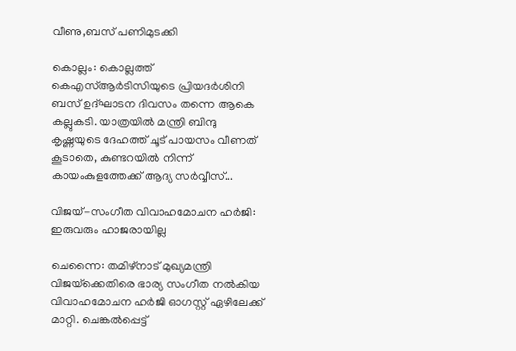വീണു,ബസ് പണിമുടക്കി

കൊല്ലം: കൊല്ലത്ത് കെഎസ്ആർടിസിയുടെ പ്രിയദർശിനി ബസ് ഉദ്ഘാടന ദിവസം തന്നെ ആകെ കല്ലുകടി. യാത്രയിൽ മന്ത്രി ബിന്ദു കൃഷ്ണയുടെ ദേഹത്ത് ചൂട് പായസം വീണത് കൂടാതെ, കുണ്ടറയിൽ നിന്ന് കായംകുളത്തേക്ക് ആദ്യ സർവ്വീസ്...

വിജയ്-സംഗീത വിവാഹമോചന ഹർജി: ഇരുവരും ഹാജരായില്ല

ചെന്നൈ: തമിഴ്നാട് മുഖ്യമന്ത്രി വിജയ്‌ക്കെതിരെ ഭാര്യ സംഗീത നൽകിയ വിവാഹമോചന ഹർജി ഓഗസ്റ്റ് ഏഴിലേക്ക് മാറ്റി. ചെങ്കൽപ്പെട്ട്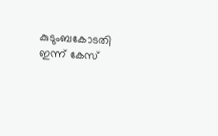കുടുംബകോടതി ഇന്ന് കേസ്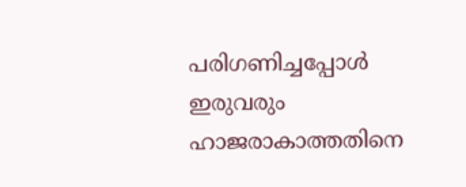പരിഗണിച്ചപ്പോൾ ഇരുവരും ഹാജരാകാത്തതിനെ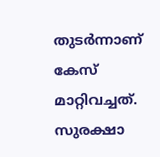തുടർന്നാണ് കേസ് മാറ്റിവച്ചത്. സുരക്ഷാ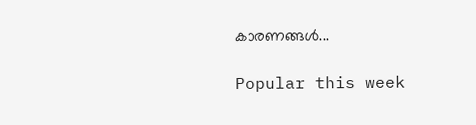കാരണങ്ങൾ...

Popular this week